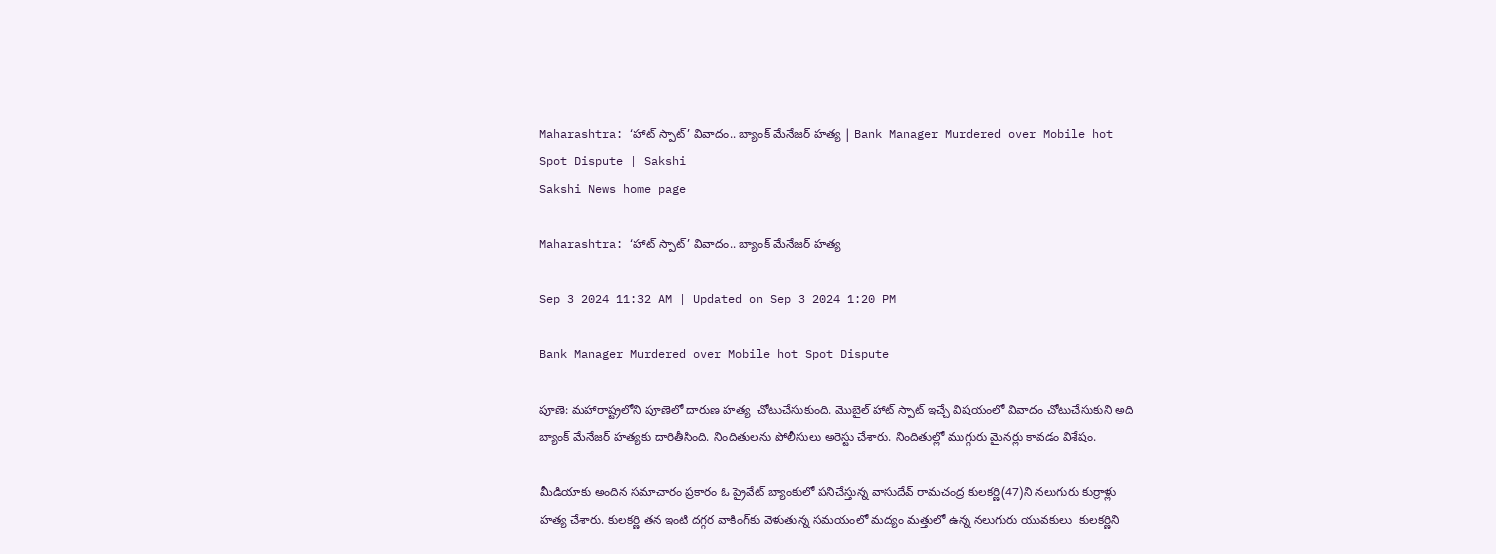Maharashtra: ‘హాట్‌ స్పాట్‌’ వివాదం.. బ్యాంక్‌ మేనేజర్‌ హత్య | Bank Manager Murdered over Mobile hot Spot Dispute | Sakshi
Sakshi News home page

Maharashtra: ‘హాట్‌ స్పాట్‌’ వివాదం.. బ్యాంక్‌ మేనేజర్‌ హత్య

Sep 3 2024 11:32 AM | Updated on Sep 3 2024 1:20 PM

Bank Manager Murdered over Mobile hot Spot Dispute

పూణె: మహారాష్ట్రలోని పూణెలో దారుణ హత్య  చోటుచేసుకుంది. మొబైల్ హాట్ స్పాట్ ఇచ్చే విషయంలో వివాదం చోటుచేసుకుని అది బ్యాంక్ మేనేజర్ హత్యకు దారితీసింది. నిందితులను పోలీసులు అరెస్టు చేశారు. నిందితుల్లో ముగ్గురు మైనర్లు కావడం విశేషం.

మీడియాకు అందిన సమాచారం ప్రకారం ఓ ప్రైవేట్ బ్యాంకులో పనిచేస్తున్న వాసుదేవ్ రామచంద్ర కులకర్ణి(47)ని నలుగురు కుర్రాళ్లు హత్య చేశారు. కులకర్ణి తన ఇంటి దగ్గర వాకింగ్‌కు వెళుతున్న సమయంలో మద్యం మత్తులో ఉన్న నలుగురు యువకులు  కులకర్ణిని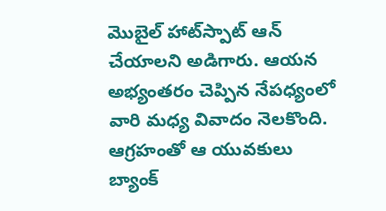మొబైల్ హాట్‌స్పాట్ ఆన్‌ చేయాలని అడిగారు. ఆయన అభ్యంతరం చెప్పిన నేపధ్యంలో వారి మధ్య వివాదం నెలకొంది. ఆగ్రహంతో ఆ యువకులు బ్యాంక్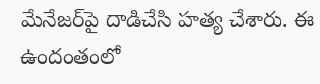మేనేజర్‌పై దాడిచేసి హత్య చేశారు. ఈ ఉందంతంలో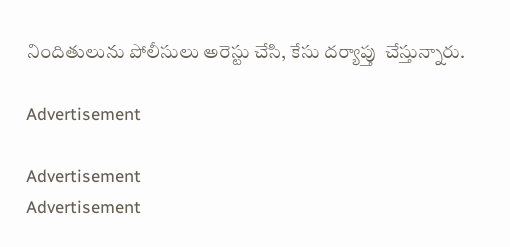నిందితులును పోలీసులు అరెస్టు చేసి, కేసు దర్యాప్తు  చేస్తున్నారు.

Advertisement

Advertisement
Advertisement